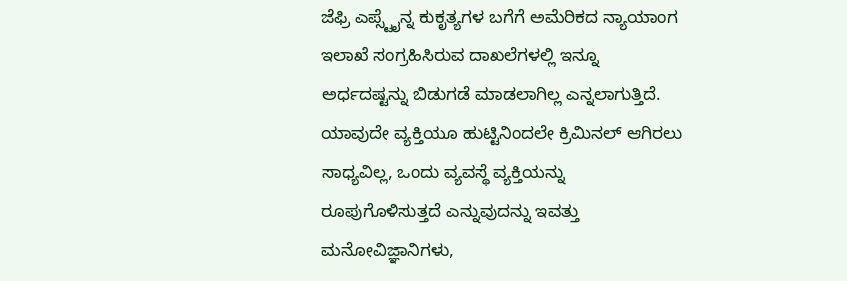ಜೆಫ್ರಿ ಎಪ್ಸ್ಟೈನ್ನ ಕುಕೃತ್ಯಗಳ ಬಗೆಗೆ ಅಮೆರಿಕದ ನ್ಯಾಯಾಂಗ ಇಲಾಖೆ ಸಂಗ್ರಹಿಸಿರುವ ದಾಖಲೆಗಳಲ್ಲಿ ಇನ್ನೂ ಅರ್ಧದಷ್ಟನ್ನು ಬಿಡುಗಡೆ ಮಾಡಲಾಗಿಲ್ಲ ಎನ್ನಲಾಗುತ್ತಿದೆ. ಯಾವುದೇ ವ್ಯಕ್ತಿಯೂ ಹುಟ್ಟಿನಿಂದಲೇ ಕ್ರಿಮಿನಲ್ ಆಗಿರಲು ಸಾಧ್ಯವಿಲ್ಲ, ಒಂದು ವ್ಯವಸ್ಥೆ ವ್ಯಕ್ತಿಯನ್ನು ರೂಪುಗೊಳಿಸುತ್ತದೆ ಎನ್ನುವುದನ್ನು ಇವತ್ತು ಮನೋವಿಜ್ಞಾನಿಗಳು,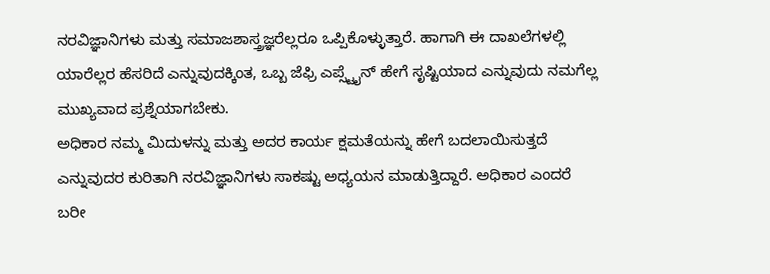ನರವಿಜ್ಞಾನಿಗಳು ಮತ್ತು ಸಮಾಜಶಾಸ್ತ್ರಜ್ಞರೆಲ್ಲರೂ ಒಪ್ಪಿಕೊಳ್ಳುತ್ತಾರೆ. ಹಾಗಾಗಿ ಈ ದಾಖಲೆಗಳಲ್ಲಿ ಯಾರೆಲ್ಲರ ಹೆಸರಿದೆ ಎನ್ನುವುದಕ್ಕಿಂತ, ಒಬ್ಬ ಜೆಫ್ರಿ ಎಪ್ಸ್ಟೈನ್ ಹೇಗೆ ಸೃಷ್ಟಿಯಾದ ಎನ್ನುವುದು ನಮಗೆಲ್ಲ ಮುಖ್ಯವಾದ ಪ್ರಶ್ನೆಯಾಗಬೇಕು.
ಅಧಿಕಾರ ನಮ್ಮ ಮಿದುಳನ್ನು ಮತ್ತು ಅದರ ಕಾರ್ಯ ಕ್ಷಮತೆಯನ್ನು ಹೇಗೆ ಬದಲಾಯಿಸುತ್ತದೆ ಎನ್ನುವುದರ ಕುರಿತಾಗಿ ನರವಿಜ್ಞಾನಿಗಳು ಸಾಕಷ್ಟು ಅಧ್ಯಯನ ಮಾಡುತ್ತಿದ್ದಾರೆ. ಅಧಿಕಾರ ಎಂದರೆ ಬರೀ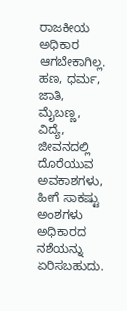ರಾಜಕೀಯ ಅಧಿಕಾರ ಆಗಬೇಕಾಗಿಲ್ಲ. ಹಣ, ಧರ್ಮ, ಜಾತಿ, ಮೈಬಣ್ಣ, ವಿದ್ಯೆ, ಜೀವನದಲ್ಲಿ ದೊರೆಯುವ ಅವಕಾಶಗಳು, ಹೀಗೆ ಸಾಕಷ್ಟು ಅಂಶಗಳು ಅಧಿಕಾರದ ನಶೆಯನ್ನು ಏರಿಸಬಹುದು.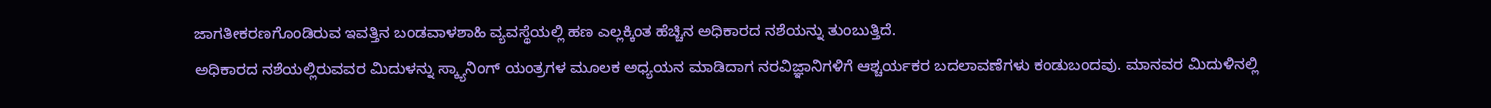ಜಾಗತೀಕರಣಗೊಂಡಿರುವ ಇವತ್ತಿನ ಬಂಡವಾಳಶಾಹಿ ವ್ಯವಸ್ಥೆಯಲ್ಲಿ ಹಣ ಎಲ್ಲಕ್ಕಿಂತ ಹೆಚ್ಚಿನ ಅಧಿಕಾರದ ನಶೆಯನ್ನು ತುಂಬುತ್ತಿದೆ.
ಅಧಿಕಾರದ ನಶೆಯಲ್ಲಿರುವವರ ಮಿದುಳನ್ನು ಸ್ಕ್ಯಾನಿಂಗ್ ಯಂತ್ರಗಳ ಮೂಲಕ ಅಧ್ಯಯನ ಮಾಡಿದಾಗ ನರವಿಜ್ಞಾನಿಗಳಿಗೆ ಆಶ್ಚರ್ಯಕರ ಬದಲಾವಣೆಗಳು ಕಂಡುಬಂದವು. ಮಾನವರ ಮಿದುಳಿನಲ್ಲಿ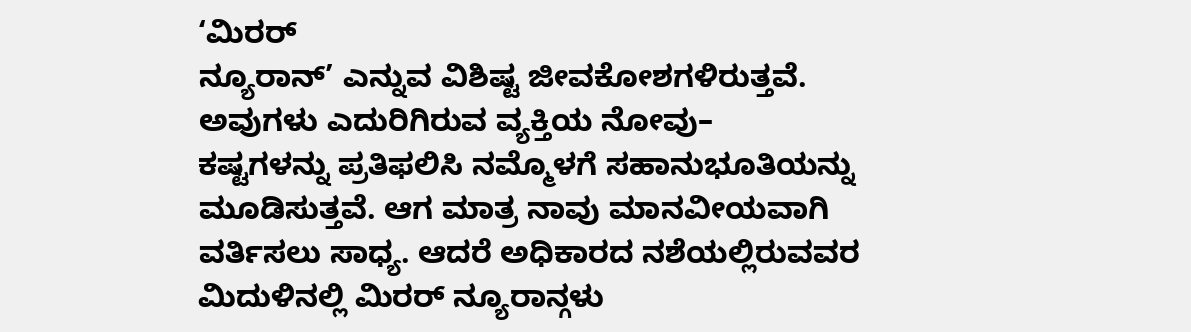‘ಮಿರರ್
ನ್ಯೂರಾನ್’ ಎನ್ನುವ ವಿಶಿಷ್ಟ ಜೀವಕೋಶಗಳಿರುತ್ತವೆ. ಅವುಗಳು ಎದುರಿಗಿರುವ ವ್ಯಕ್ತಿಯ ನೋವು–
ಕಷ್ಟಗಳನ್ನು ಪ್ರತಿಫಲಿಸಿ ನಮ್ಮೊಳಗೆ ಸಹಾನುಭೂತಿಯನ್ನು ಮೂಡಿಸುತ್ತವೆ. ಆಗ ಮಾತ್ರ ನಾವು ಮಾನವೀಯವಾಗಿ ವರ್ತಿಸಲು ಸಾಧ್ಯ. ಆದರೆ ಅಧಿಕಾರದ ನಶೆಯಲ್ಲಿರುವವರ ಮಿದುಳಿನಲ್ಲಿ ಮಿರರ್ ನ್ಯೂರಾನ್ಗಳು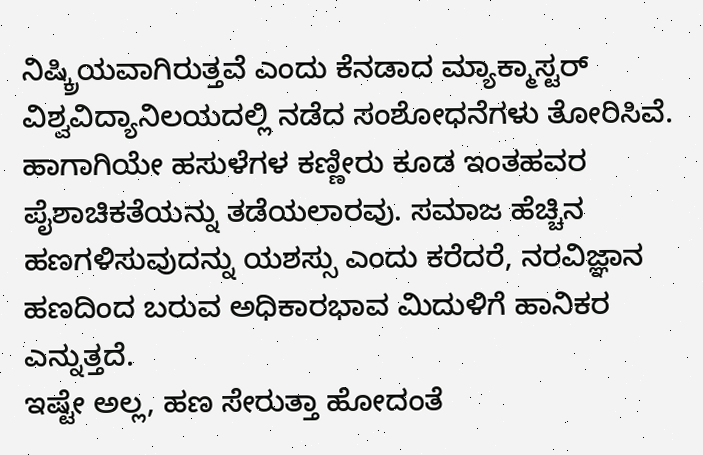ನಿಷ್ಕ್ರಿಯವಾಗಿರುತ್ತವೆ ಎಂದು ಕೆನಡಾದ ಮ್ಯಾಕ್ಮಾಸ್ಟರ್ ವಿಶ್ವವಿದ್ಯಾನಿಲಯದಲ್ಲಿ ನಡೆದ ಸಂಶೋಧನೆಗಳು ತೋರಿಸಿವೆ. ಹಾಗಾಗಿಯೇ ಹಸುಳೆಗಳ ಕಣ್ಣೀರು ಕೂಡ ಇಂತಹವರ ಪೈಶಾಚಿಕತೆಯನ್ನು ತಡೆಯಲಾರವು. ಸಮಾಜ ಹೆಚ್ಚಿನ ಹಣಗಳಿಸುವುದನ್ನು ಯಶಸ್ಸು ಎಂದು ಕರೆದರೆ, ನರವಿಜ್ಞಾನ ಹಣದಿಂದ ಬರುವ ಅಧಿಕಾರಭಾವ ಮಿದುಳಿಗೆ ಹಾನಿಕರ ಎನ್ನುತ್ತದೆ.
ಇಷ್ಟೇ ಅಲ್ಲ, ಹಣ ಸೇರುತ್ತಾ ಹೋದಂತೆ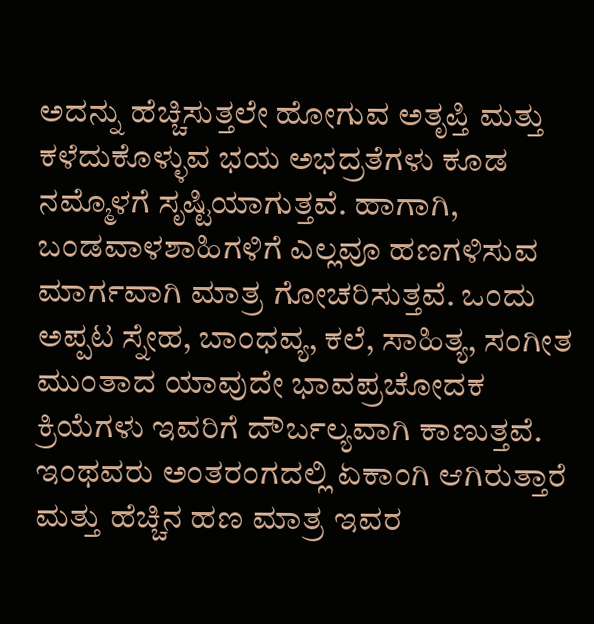ಅದನ್ನು ಹೆಚ್ಚಿಸುತ್ತಲೇ ಹೋಗುವ ಅತೃಪ್ತಿ ಮತ್ತು ಕಳೆದುಕೊಳ್ಳುವ ಭಯ ಅಭದ್ರತೆಗಳು ಕೂಡ ನಮ್ಮೊಳಗೆ ಸೃಷ್ಟಿಯಾಗುತ್ತವೆ. ಹಾಗಾಗಿ, ಬಂಡವಾಳಶಾಹಿಗಳಿಗೆ ಎಲ್ಲವೂ ಹಣಗಳಿಸುವ ಮಾರ್ಗವಾಗಿ ಮಾತ್ರ ಗೋಚರಿಸುತ್ತವೆ. ಒಂದು ಅಪ್ಪಟ ಸ್ನೇಹ, ಬಾಂಧವ್ಯ, ಕಲೆ, ಸಾಹಿತ್ಯ, ಸಂಗೀತ ಮುಂತಾದ ಯಾವುದೇ ಭಾವಪ್ರಚೋದಕ ಕ್ರಿಯೆಗಳು ಇವರಿಗೆ ದೌರ್ಬಲ್ಯವಾಗಿ ಕಾಣುತ್ತವೆ. ಇಂಥವರು ಅಂತರಂಗದಲ್ಲಿ ಏಕಾಂಗಿ ಆಗಿರುತ್ತಾರೆ ಮತ್ತು ಹೆಚ್ಚಿನ ಹಣ ಮಾತ್ರ ಇವರ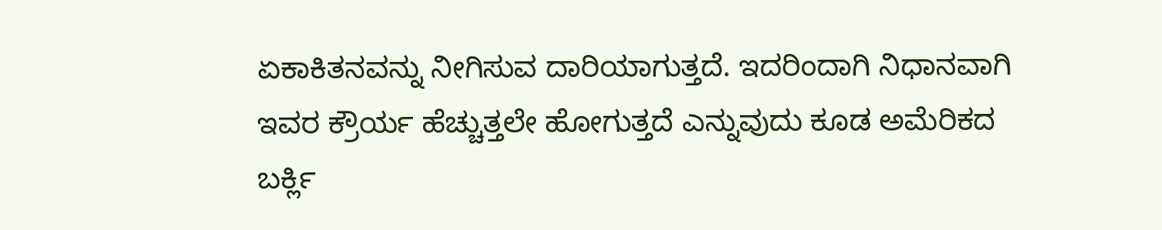ಏಕಾಕಿತನವನ್ನು ನೀಗಿಸುವ ದಾರಿಯಾಗುತ್ತದೆ. ಇದರಿಂದಾಗಿ ನಿಧಾನವಾಗಿ ಇವರ ಕ್ರೌರ್ಯ ಹೆಚ್ಚುತ್ತಲೇ ಹೋಗುತ್ತದೆ ಎನ್ನುವುದು ಕೂಡ ಅಮೆರಿಕದ ಬರ್ಕ್ಲಿ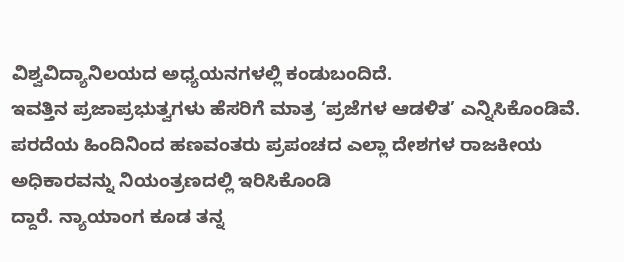ವಿಶ್ವವಿದ್ಯಾನಿಲಯದ ಅಧ್ಯಯನಗಳಲ್ಲಿ ಕಂಡುಬಂದಿದೆ.
ಇವತ್ತಿನ ಪ್ರಜಾಪ್ರಭುತ್ವಗಳು ಹೆಸರಿಗೆ ಮಾತ್ರ ‘ಪ್ರಜೆಗಳ ಆಡಳಿತ’ ಎನ್ನಿಸಿಕೊಂಡಿವೆ. ಪರದೆಯ ಹಿಂದಿನಿಂದ ಹಣವಂತರು ಪ್ರಪಂಚದ ಎಲ್ಲಾ ದೇಶಗಳ ರಾಜಕೀಯ ಅಧಿಕಾರವನ್ನು ನಿಯಂತ್ರಣದಲ್ಲಿ ಇರಿಸಿಕೊಂಡಿ
ದ್ದಾರೆ. ನ್ಯಾಯಾಂಗ ಕೂಡ ತನ್ನ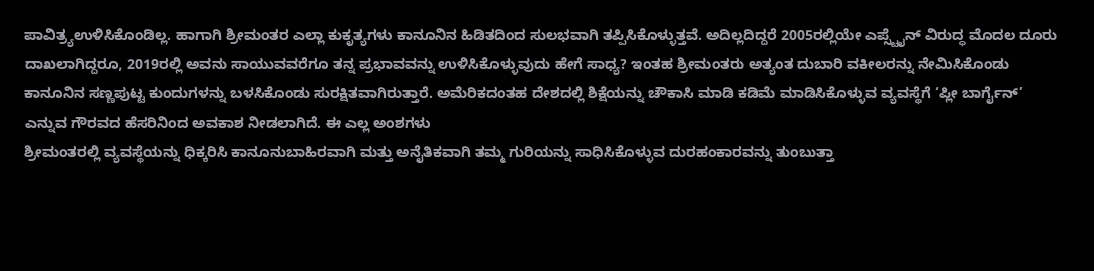ಪಾವಿತ್ರ್ಯಉಳಿಸಿಕೊಂಡಿಲ್ಲ. ಹಾಗಾಗಿ ಶ್ರೀಮಂತರ ಎಲ್ಲಾ ಕುಕೃತ್ಯಗಳು ಕಾನೂನಿನ ಹಿಡಿತದಿಂದ ಸುಲಭವಾಗಿ ತಪ್ಪಿಸಿಕೊಳ್ಳುತ್ತವೆ. ಅದಿಲ್ಲದಿದ್ದರೆ 2005ರಲ್ಲಿಯೇ ಎಪ್ಸ್ಟೈನ್ ವಿರುದ್ಧ ಮೊದಲ ದೂರು ದಾಖಲಾಗಿದ್ದರೂ, 2019ರಲ್ಲಿ ಅವನು ಸಾಯುವವರೆಗೂ ತನ್ನ ಪ್ರಭಾವವನ್ನು ಉಳಿಸಿಕೊಳ್ಳುವುದು ಹೇಗೆ ಸಾಧ್ಯ? ಇಂತಹ ಶ್ರೀಮಂತರು ಅತ್ಯಂತ ದುಬಾರಿ ವಕೀಲರನ್ನು ನೇಮಿಸಿಕೊಂಡು ಕಾನೂನಿನ ಸಣ್ಣಪುಟ್ಟ ಕುಂದುಗಳನ್ನು ಬಳಸಿಕೊಂಡು ಸುರಕ್ಷಿತವಾಗಿರುತ್ತಾರೆ. ಅಮೆರಿಕದಂತಹ ದೇಶದಲ್ಲಿ ಶಿಕ್ಷೆಯನ್ನು ಚೌಕಾಸಿ ಮಾಡಿ ಕಡಿಮೆ ಮಾಡಿಸಿಕೊಳ್ಳುವ ವ್ಯವಸ್ಥೆಗೆ ‘ಪ್ಲೀ ಬಾರ್ಗೈನ್’ ಎನ್ನುವ ಗೌರವದ ಹೆಸರಿನಿಂದ ಅವಕಾಶ ನೀಡಲಾಗಿದೆ. ಈ ಎಲ್ಲ ಅಂಶಗಳು
ಶ್ರೀಮಂತರಲ್ಲಿ ವ್ಯವಸ್ಥೆಯನ್ನು ಧಿಕ್ಕರಿಸಿ ಕಾನೂನುಬಾಹಿರವಾಗಿ ಮತ್ತು ಅನೈತಿಕವಾಗಿ ತಮ್ಮ ಗುರಿಯನ್ನು ಸಾಧಿಸಿಕೊಳ್ಳುವ ದುರಹಂಕಾರವನ್ನು ತುಂಬುತ್ತಾ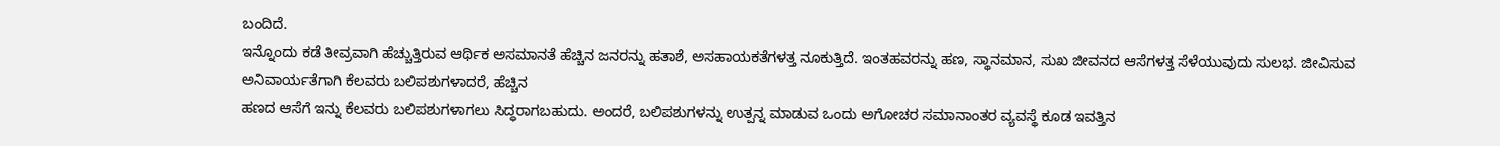ಬಂದಿದೆ.
ಇನ್ನೊಂದು ಕಡೆ ತೀವ್ರವಾಗಿ ಹೆಚ್ಚುತ್ತಿರುವ ಆರ್ಥಿಕ ಅಸಮಾನತೆ ಹೆಚ್ಚಿನ ಜನರನ್ನು ಹತಾಶೆ, ಅಸಹಾಯಕತೆಗಳತ್ತ ನೂಕುತ್ತಿದೆ. ಇಂತಹವರನ್ನು ಹಣ, ಸ್ಥಾನಮಾನ, ಸುಖ ಜೀವನದ ಆಸೆಗಳತ್ತ ಸೆಳೆಯುವುದು ಸುಲಭ. ಜೀವಿಸುವ ಅನಿವಾರ್ಯತೆಗಾಗಿ ಕೆಲವರು ಬಲಿಪಶುಗಳಾದರೆ, ಹೆಚ್ಚಿನ
ಹಣದ ಆಸೆಗೆ ಇನ್ನು ಕೆಲವರು ಬಲಿಪಶುಗಳಾಗಲು ಸಿದ್ಧರಾಗಬಹುದು. ಅಂದರೆ, ಬಲಿಪಶುಗಳನ್ನು ಉತ್ಪನ್ನ ಮಾಡುವ ಒಂದು ಅಗೋಚರ ಸಮಾನಾಂತರ ವ್ಯವಸ್ಥೆ ಕೂಡ ಇವತ್ತಿನ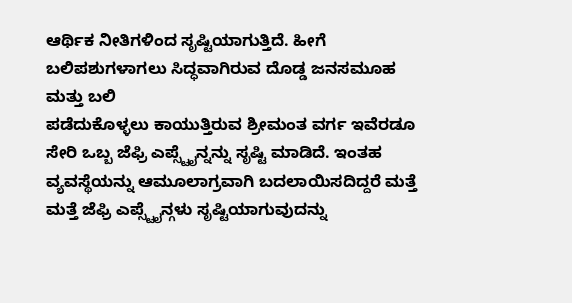ಆರ್ಥಿಕ ನೀತಿಗಳಿಂದ ಸೃಷ್ಟಿಯಾಗುತ್ತಿದೆ. ಹೀಗೆ ಬಲಿಪಶುಗಳಾಗಲು ಸಿದ್ಧವಾಗಿರುವ ದೊಡ್ಡ ಜನಸಮೂಹ ಮತ್ತು ಬಲಿ
ಪಡೆದುಕೊಳ್ಳಲು ಕಾಯುತ್ತಿರುವ ಶ್ರೀಮಂತ ವರ್ಗ ಇವೆರಡೂ ಸೇರಿ ಒಬ್ಬ ಜೆಫ್ರಿ ಎಪ್ಸ್ಟೈನ್ನನ್ನು ಸೃಷ್ಟಿ ಮಾಡಿದೆ. ಇಂತಹ ವ್ಯವಸ್ಥೆಯನ್ನು ಆಮೂಲಾಗ್ರವಾಗಿ ಬದಲಾಯಿಸದಿದ್ದರೆ ಮತ್ತೆ
ಮತ್ತೆ ಜೆಫ್ರಿ ಎಪ್ಸ್ಟೈನ್ಗಳು ಸೃಷ್ಟಿಯಾಗುವುದನ್ನು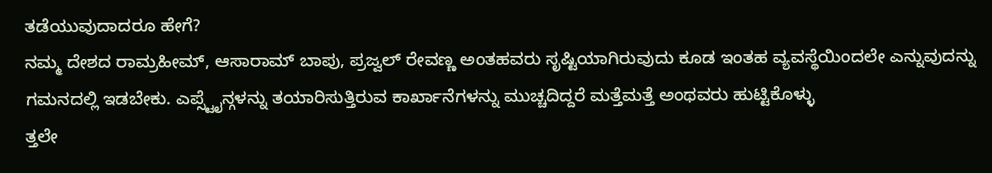ತಡೆಯುವುದಾದರೂ ಹೇಗೆ?
ನಮ್ಮ ದೇಶದ ರಾಮ್ರಹೀಮ್, ಆಸಾರಾಮ್ ಬಾಪು, ಪ್ರಜ್ವಲ್ ರೇವಣ್ಣ ಅಂತಹವರು ಸೃಷ್ಟಿಯಾಗಿರುವುದು ಕೂಡ ಇಂತಹ ವ್ಯವಸ್ಥೆಯಿಂದಲೇ ಎನ್ನುವುದನ್ನು ಗಮನದಲ್ಲಿ ಇಡಬೇಕು. ಎಪ್ಸ್ಟೈನ್ಗಳನ್ನು ತಯಾರಿಸುತ್ತಿರುವ ಕಾರ್ಖಾನೆಗಳನ್ನು ಮುಚ್ಚದಿದ್ದರೆ ಮತ್ತೆಮತ್ತೆ ಅಂಥವರು ಹುಟ್ಟಿಕೊಳ್ಳು
ತ್ತಲೇ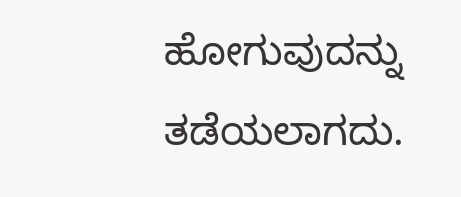ಹೋಗುವುದನ್ನು ತಡೆಯಲಾಗದು.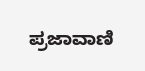ಪ್ರಜಾವಾಣಿ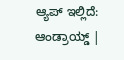ಆ್ಯಪ್ ಇಲ್ಲಿದೆ: ಆಂಡ್ರಾಯ್ಡ್ |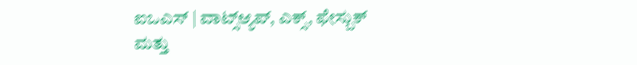ಐಒಎಸ್ | ವಾಟ್ಸ್ಆ್ಯಪ್, ಎಕ್ಸ್, ಫೇಸ್ಬುಕ್ ಮತ್ತು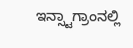ಇನ್ಸ್ಟಾಗ್ರಾಂನಲ್ಲಿ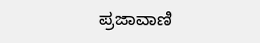ಪ್ರಜಾವಾಣಿ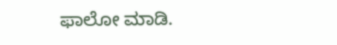ಫಾಲೋ ಮಾಡಿ.